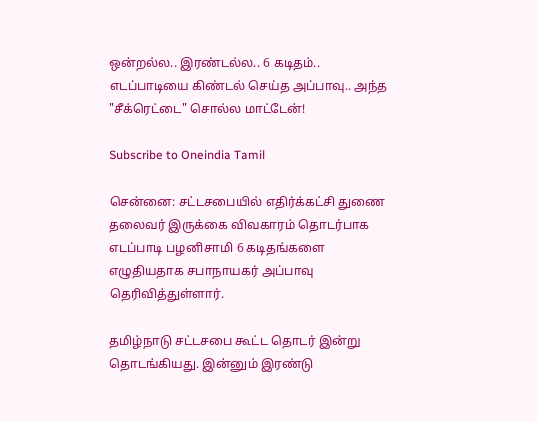ஒன்றல்ல.. இரண்டல்ல.. 6 கடிதம்.. எடப்பாடியை கிண்டல் செய்த அப்பாவு.. அந்த "சீக்ரெட்டை" சொல்ல மாட்டேன்!

Subscribe to Oneindia Tamil

சென்னை: சட்டசபையில் எதிர்க்கட்சி துணை தலைவர் இருக்கை விவகாரம் தொடர்பாக எடப்பாடி பழனிசாமி 6 கடிதங்களை எழுதியதாக சபாநாயகர் அப்பாவு தெரிவித்துள்ளார்.

தமிழ்நாடு சட்டசபை கூட்ட தொடர் இன்று தொடங்கியது. இன்னும் இரண்டு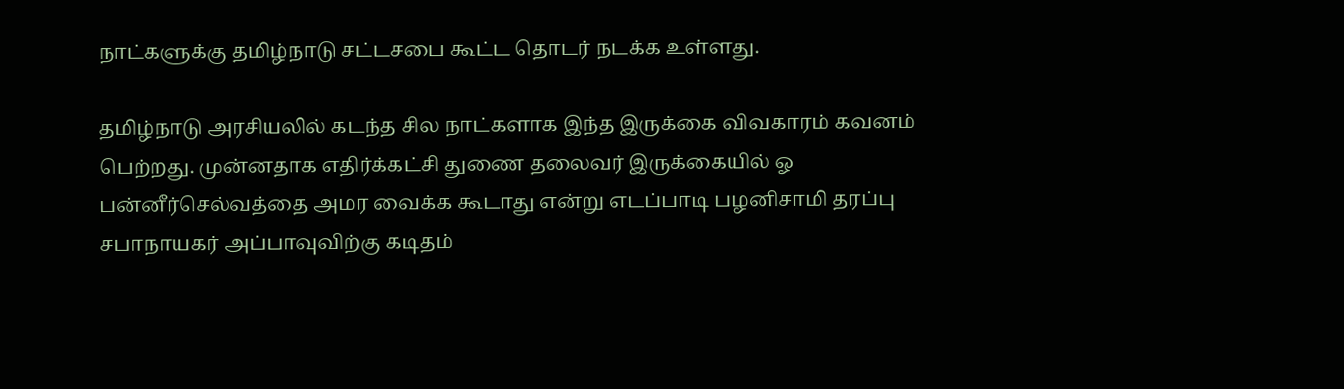நாட்களுக்கு தமிழ்நாடு சட்டசபை கூட்ட தொடர் நடக்க உள்ளது.

தமிழ்நாடு அரசியலில் கடந்த சில நாட்களாக இந்த இருக்கை விவகாரம் கவனம் பெற்றது. முன்னதாக எதிர்க்கட்சி துணை தலைவர் இருக்கையில் ஓ பன்னீர்செல்வத்தை அமர வைக்க கூடாது என்று எடப்பாடி பழனிசாமி தரப்பு சபாநாயகர் அப்பாவுவிற்கு கடிதம்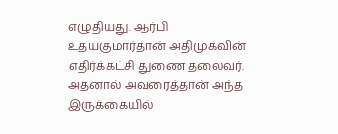எழுதியது. ஆர்பி உதயகுமார்தான் அதிமுகவின் எதிர்க்கட்சி துணை தலைவர். அதனால் அவரைத்தான் அந்த இருக்கையில்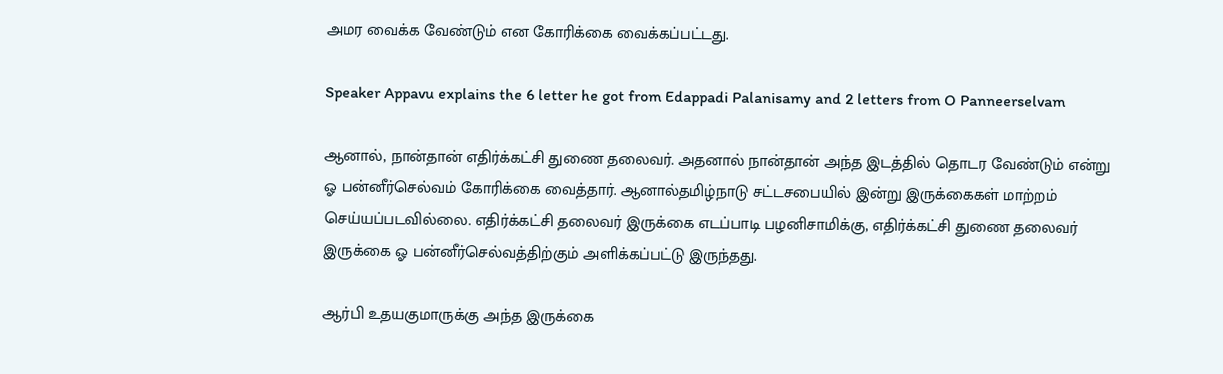அமர வைக்க வேண்டும் என கோரிக்கை வைக்கப்பட்டது.

Speaker Appavu explains the 6 letter he got from Edappadi Palanisamy and 2 letters from O Panneerselvam

ஆனால், நான்தான் எதிர்க்கட்சி துணை தலைவர். அதனால் நான்தான் அந்த இடத்தில் தொடர வேண்டும் என்று ஓ பன்னீர்செல்வம் கோரிக்கை வைத்தார். ஆனால்தமிழ்நாடு சட்டசபையில் இன்று இருக்கைகள் மாற்றம் செய்யப்படவில்லை. எதிர்க்கட்சி தலைவர் இருக்கை எடப்பாடி பழனிசாமிக்கு, எதிர்க்கட்சி துணை தலைவர் இருக்கை ஓ பன்னீர்செல்வத்திற்கும் அளிக்கப்பட்டு இருந்தது.

ஆர்பி உதயகுமாருக்கு அந்த இருக்கை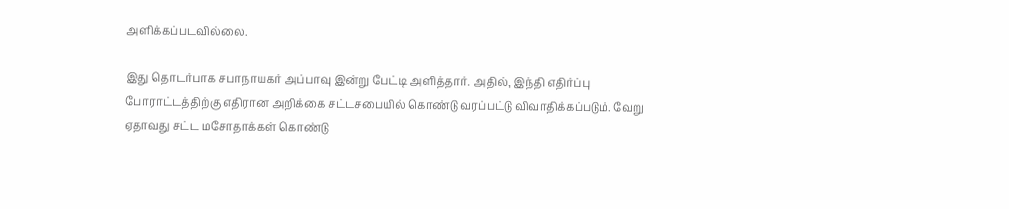அளிக்கப்படவில்லை.

இது தொடர்பாக சபாநாயகர் அப்பாவு இன்று பேட்டி அளித்தார். அதில், இந்தி எதிர்ப்பு போராட்டத்திற்கு எதிரான அறிக்கை சட்டசபையில் கொண்டு வரப்பட்டு விவாதிக்கப்படும். வேறு ஏதாவது சட்ட மசோதாக்கள் கொண்டு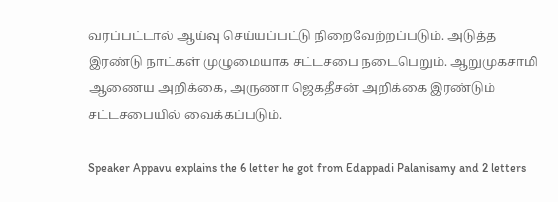வரப்பட்டால் ஆய்வு செய்யப்பட்டு நிறைவேற்றப்படும். அடுத்த இரண்டு நாட்கள் முழுமையாக சட்டசபை நடைபெறும். ஆறுமுகசாமி ஆணைய அறிக்கை, அருணா ஜெகதீசன் அறிக்கை இரண்டும் சட்டசபையில் வைக்கப்படும்.

Speaker Appavu explains the 6 letter he got from Edappadi Palanisamy and 2 letters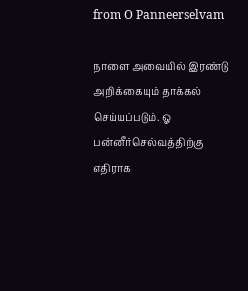from O Panneerselvam

நாளை அவையில் இரண்டு அறிக்கையும் தாக்கல் செய்யப்படும். ஓ பன்னீர்செல்வத்திற்கு எதிராக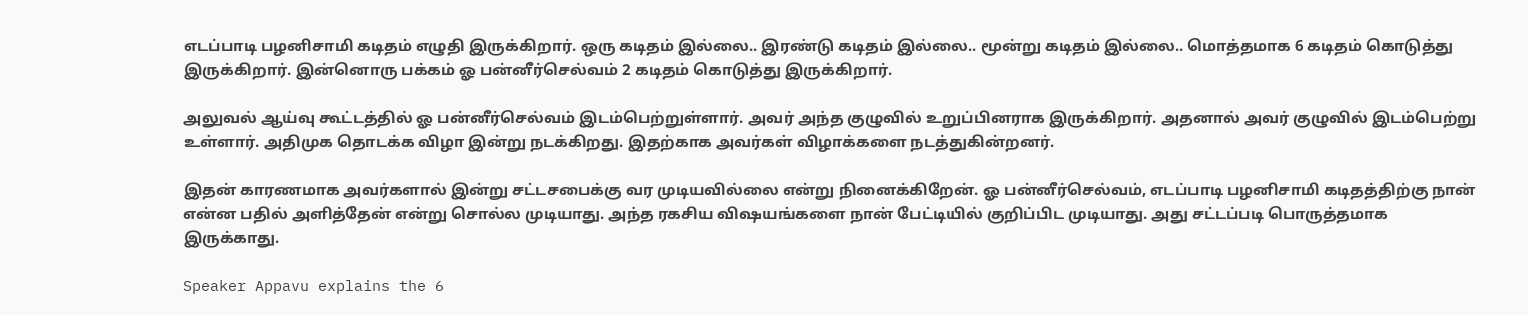எடப்பாடி பழனிசாமி கடிதம் எழுதி இருக்கிறார். ஒரு கடிதம் இல்லை.. இரண்டு கடிதம் இல்லை.. மூன்று கடிதம் இல்லை.. மொத்தமாக 6 கடிதம் கொடுத்து இருக்கிறார். இன்னொரு பக்கம் ஓ பன்னீர்செல்வம் 2 கடிதம் கொடுத்து இருக்கிறார்.

அலுவல் ஆய்வு கூட்டத்தில் ஓ பன்னீர்செல்வம் இடம்பெற்றுள்ளார். அவர் அந்த குழுவில் உறுப்பினராக இருக்கிறார். அதனால் அவர் குழுவில் இடம்பெற்று உள்ளார். அதிமுக தொடக்க விழா இன்று நடக்கிறது. இதற்காக அவர்கள் விழாக்களை நடத்துகின்றனர்.

இதன் காரணமாக அவர்களால் இன்று சட்டசபைக்கு வர முடியவில்லை என்று நினைக்கிறேன். ஓ பன்னீர்செல்வம், எடப்பாடி பழனிசாமி கடிதத்திற்கு நான் என்ன பதில் அளித்தேன் என்று சொல்ல முடியாது. அந்த ரகசிய விஷயங்களை நான் பேட்டியில் குறிப்பிட முடியாது. அது சட்டப்படி பொருத்தமாக இருக்காது.

Speaker Appavu explains the 6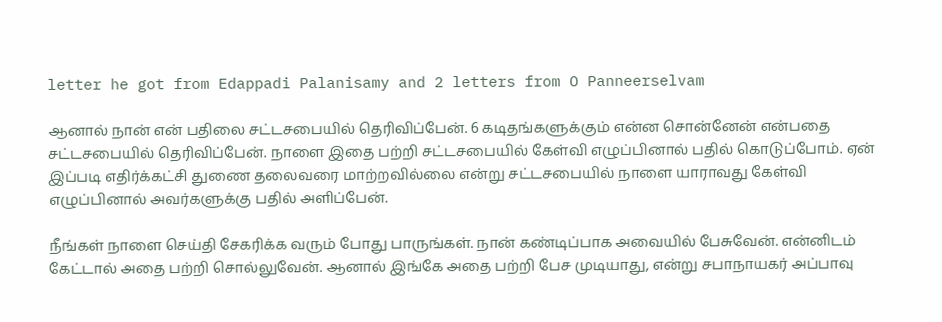letter he got from Edappadi Palanisamy and 2 letters from O Panneerselvam

ஆனால் நான் என் பதிலை சட்டசபையில் தெரிவிப்பேன். 6 கடிதங்களுக்கும் என்ன சொன்னேன் என்பதை சட்டசபையில் தெரிவிப்பேன். நாளை இதை பற்றி சட்டசபையில் கேள்வி எழுப்பினால் பதில் கொடுப்போம். ஏன் இப்படி எதிர்க்கட்சி துணை தலைவரை மாற்றவில்லை என்று சட்டசபையில் நாளை யாராவது கேள்வி எழுப்பினால் அவர்களுக்கு பதில் அளிப்பேன்.

நீங்கள் நாளை செய்தி சேகரிக்க வரும் போது பாருங்கள். நான் கண்டிப்பாக அவையில் பேசுவேன். என்னிடம் கேட்டால் அதை பற்றி சொல்லுவேன். ஆனால் இங்கே அதை பற்றி பேச முடியாது, என்று சபாநாயகர் அப்பாவு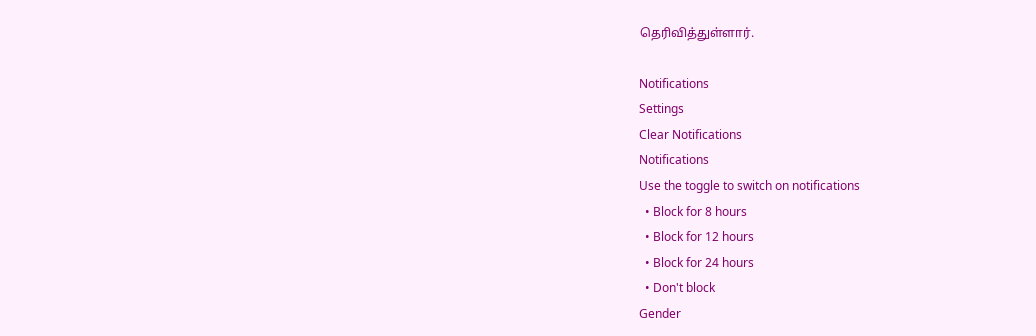தெரிவித்துள்ளார்.

Notifications
Settings
Clear Notifications
Notifications
Use the toggle to switch on notifications
  • Block for 8 hours
  • Block for 12 hours
  • Block for 24 hours
  • Don't block
Gender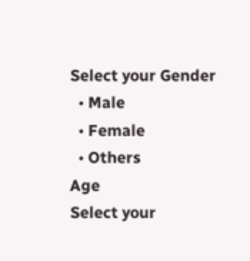Select your Gender
  • Male
  • Female
  • Others
Age
Select your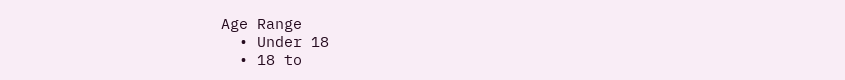Age Range
  • Under 18
  • 18 to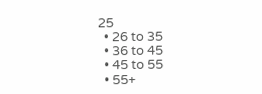25
  • 26 to 35
  • 36 to 45
  • 45 to 55
  • 55+